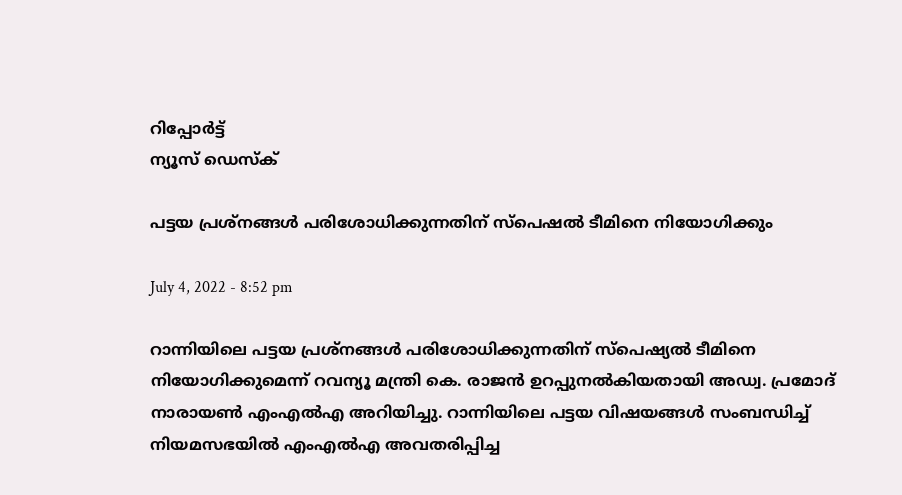റിപ്പോര്‍ട്ട്
ന്യൂസ് ഡെസ്ക്

പട്ടയ പ്രശ്നങ്ങള്‍ പരിശോധിക്കുന്നതിന് സ്പെഷല്‍ ടീമിനെ നിയോഗിക്കും

July 4, 2022 - 8:52 pm

റാന്നിയിലെ പട്ടയ പ്രശ്നങ്ങള്‍ പരിശോധിക്കുന്നതിന് സ്പെഷ്യല്‍ ടീമിനെ നിയോഗിക്കുമെന്ന് റവന്യൂ മന്ത്രി കെ. രാജന്‍ ഉറപ്പുനല്‍കിയതായി അഡ്വ. പ്രമോദ് നാരായണ്‍ എംഎല്‍എ അറിയിച്ചു. റാന്നിയിലെ പട്ടയ വിഷയങ്ങള്‍ സംബന്ധിച്ച് നിയമസഭയില്‍ എംഎല്‍എ അവതരിപ്പിച്ച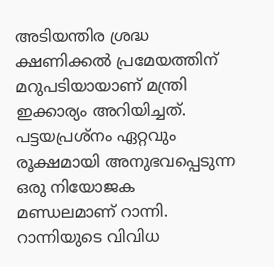അടിയന്തിര ശ്രദ്ധ ക്ഷണിക്കല്‍ പ്രമേയത്തിന് മറുപടിയായാണ് മന്ത്രി ഇക്കാര്യം അറിയിച്ചത്. പട്ടയപ്രശ്നം ഏറ്റവും രൂക്ഷമായി അനുഭവപ്പെടുന്ന ഒരു നിയോജക മണ്ഡലമാണ് റാന്നി. റാന്നിയുടെ വിവിധ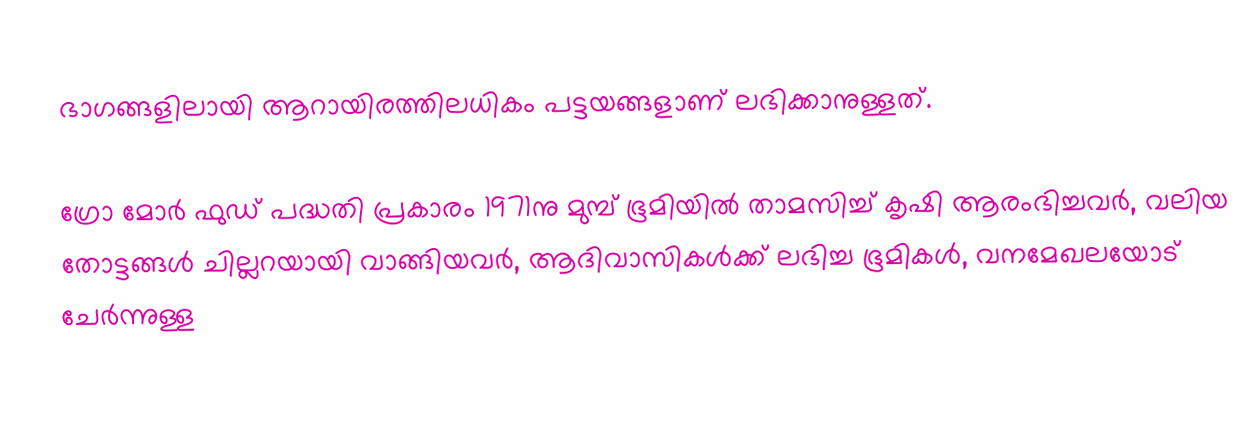ഭാഗങ്ങളിലായി ആറായിരത്തിലധികം പട്ടയങ്ങളാണ് ലഭിക്കാനുള്ളത്.

ഗ്രോ മോര്‍ ഫുഡ് പദ്ധതി പ്രകാരം 1971നു മുമ്പ് ഭൂമിയില്‍ താമസിച്ച് കൃഷി ആരംഭിച്ചവര്‍, വലിയ തോട്ടങ്ങള്‍ ചില്ലറയായി വാങ്ങിയവര്‍, ആദിവാസികള്‍ക്ക് ലഭിച്ച ഭൂമികള്‍, വനമേഖലയോട് ചേര്‍ന്നുള്ള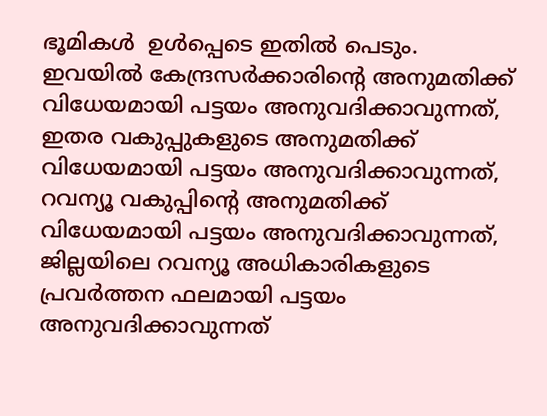ഭൂമികള്‍  ഉള്‍പ്പെടെ ഇതില്‍ പെടും. ഇവയില്‍ കേന്ദ്രസര്‍ക്കാരിന്റെ അനുമതിക്ക് വിധേയമായി പട്ടയം അനുവദിക്കാവുന്നത്, ഇതര വകുപ്പുകളുടെ അനുമതിക്ക് വിധേയമായി പട്ടയം അനുവദിക്കാവുന്നത്, റവന്യൂ വകുപ്പിന്റെ അനുമതിക്ക് വിധേയമായി പട്ടയം അനുവദിക്കാവുന്നത്, ജില്ലയിലെ റവന്യൂ അധികാരികളുടെ പ്രവര്‍ത്തന ഫലമായി പട്ടയം അനുവദിക്കാവുന്നത്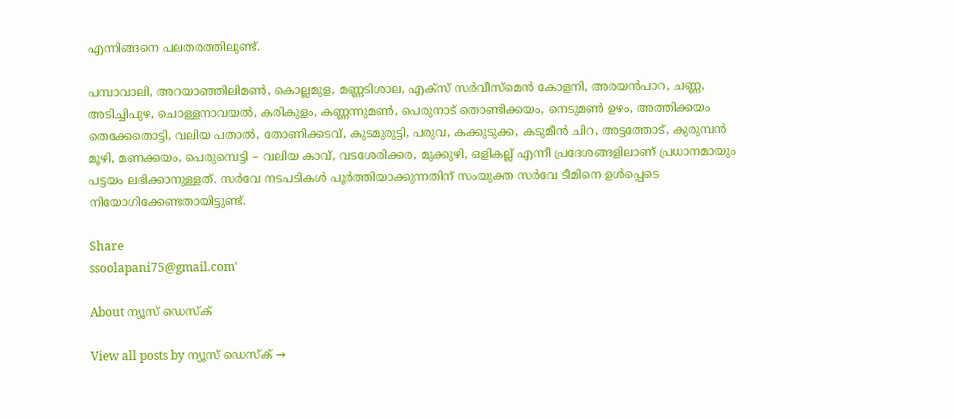എന്നിങ്ങനെ പലതരത്തിലുണ്ട്.

പമ്പാവാലി, അറയാഞ്ഞിലിമണ്‍, കൊല്ലമുള, മണ്ണടിശാല, എക്സ് സര്‍വീസ്മെന്‍ കോളനി, അരയന്‍പാറ, ചണ്ണ, അടിച്ചിപുഴ, ചൊള്ളനാവയല്‍, കരികുളം, കണ്ണന്നുമണ്‍, പെരുനാട് തൊണ്ടിക്കയം, നെടുമണ്‍ ഉഴം, അത്തിക്കയം തെക്കേതൊട്ടി, വലിയ പതാല്‍, തോണിക്കടവ്, കുടമുരുട്ടി, പരുവ, കക്കുടുക്ക, കടുമീന്‍ ചിറ, അട്ടത്തോട്, കുരുമ്പന്‍ മൂഴി, മണക്കയം, പെരുമ്പെട്ടി – വലിയ കാവ്, വടശേരിക്കര, മുക്കുഴി, ഒളികല്ല് എന്നീ പ്രദേശങ്ങളിലാണ് പ്രധാനമായും പട്ടയം ലഭിക്കാനുള്ളത്. സര്‍വേ നടപടികള്‍ പൂര്‍ത്തിയാക്കുന്നതിന് സംയുക്ത സര്‍വേ ടീമിനെ ഉള്‍പ്പെടെ നിയോഗിക്കേണ്ടതായിട്ടുണ്ട്.

Share
ssoolapani75@gmail.com'

About ന്യൂസ് ഡെസ്ക്

View all posts by ന്യൂസ് ഡെസ്ക് →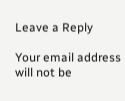Leave a Reply

Your email address will not be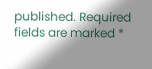published. Required fields are marked *